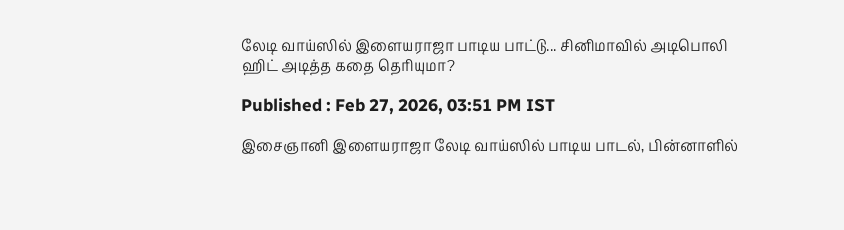லேடி வாய்ஸில் இளையராஜா பாடிய பாட்டு... சினிமாவில் அடிபொலி ஹிட் அடித்த கதை தெரியுமா?

Published : Feb 27, 2026, 03:51 PM IST

இசைஞானி இளையராஜா லேடி வாய்ஸில் பாடிய பாடல், பின்னாளில்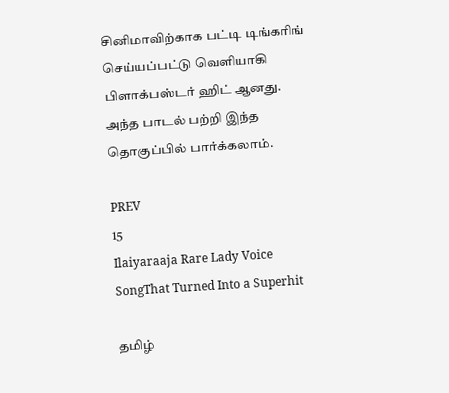சினிமாவிற்காக பட்டி டிங்கரிங் செய்யப்பட்டு வெளியாகி பிளாக்பஸ்டர் ஹிட் ஆனது. அந்த பாடல் பற்றி இந்த தொகுப்பில் பார்க்கலாம்.

PREV
15
Ilaiyaraaja Rare Lady Voice SongThat Turned Into a Superhit

தமிழ்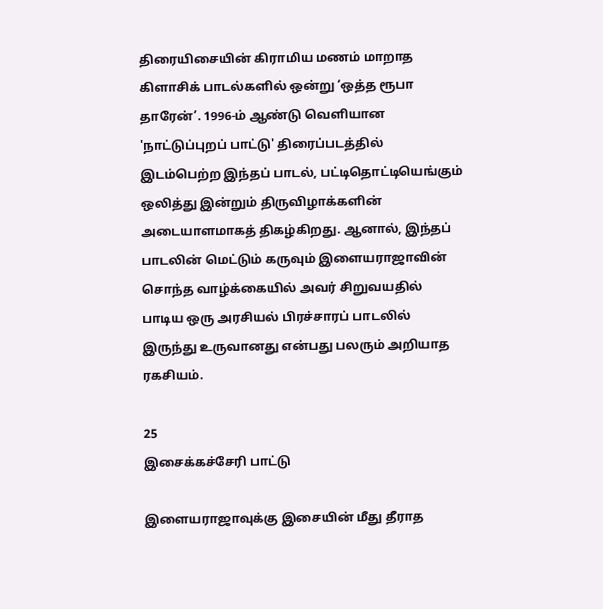திரையிசையின் கிராமிய மணம் மாறாத கிளாசிக் பாடல்களில் ஒன்று ‘ஒத்த ரூபா தாரேன்’. 1996-ம் ஆண்டு வெளியான 'நாட்டுப்புறப் பாட்டு' திரைப்படத்தில் இடம்பெற்ற இந்தப் பாடல், பட்டிதொட்டியெங்கும் ஒலித்து இன்றும் திருவிழாக்களின் அடையாளமாகத் திகழ்கிறது. ஆனால், இந்தப் பாடலின் மெட்டும் கருவும் இளையராஜாவின் சொந்த வாழ்க்கையில் அவர் சிறுவயதில் பாடிய ஒரு அரசியல் பிரச்சாரப் பாடலில் இருந்து உருவானது என்பது பலரும் அறியாத ரகசியம்.

25
இசைக்கச்சேரி பாட்டு

இளையராஜாவுக்கு இசையின் மீது தீராத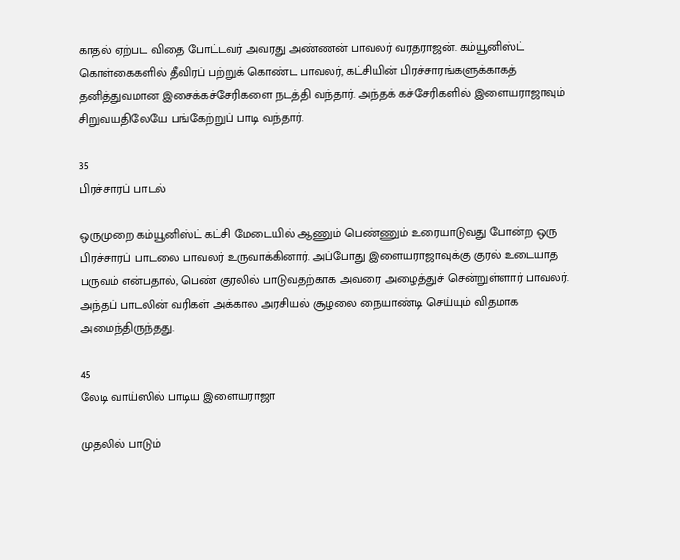காதல் ஏற்பட விதை போட்டவர் அவரது அண்ணன் பாவலர் வரதராஜன். கம்யூனிஸ்ட் கொள்கைகளில் தீவிரப் பற்றுக் கொண்ட பாவலர், கட்சியின் பிரச்சாரங்களுக்காகத் தனித்துவமான இசைக்கச்சேரிகளை நடத்தி வந்தார். அந்தக் கச்சேரிகளில் இளையராஜாவும் சிறுவயதிலேயே பங்கேற்றுப் பாடி வந்தார்.

35
பிரச்சாரப் பாடல்

ஒருமுறை கம்யூனிஸ்ட் கட்சி மேடையில் ஆணும் பெண்ணும் உரையாடுவது போன்ற ஒரு பிரச்சாரப் பாடலை பாவலர் உருவாக்கினார். அப்போது இளையராஜாவுக்கு குரல் உடையாத பருவம் என்பதால், பெண் குரலில் பாடுவதற்காக அவரை அழைத்துச் சென்றுள்ளார் பாவலர். அந்தப் பாடலின் வரிகள் அக்கால அரசியல் சூழலை நையாண்டி செய்யும் விதமாக அமைந்திருந்தது.

45
லேடி வாய்ஸில் பாடிய இளையராஜா

முதலில் பாடும்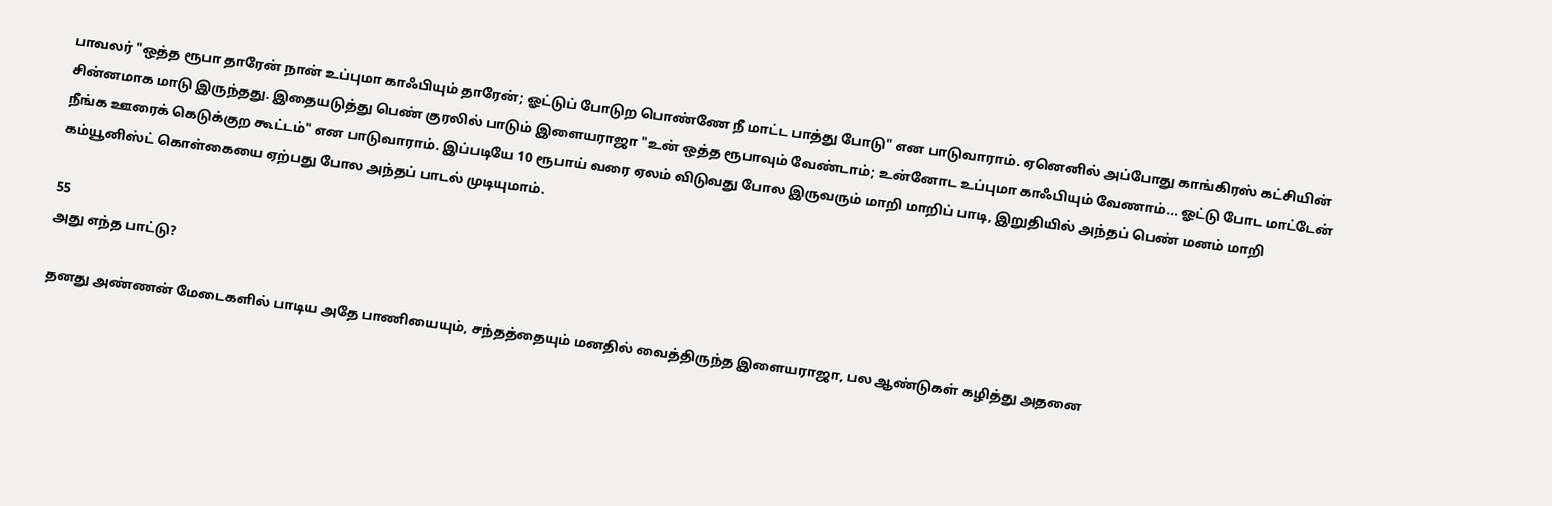பாவலர் "ஒத்த ரூபா தாரேன் நான் உப்புமா காஃபியும் தாரேன்; ஓட்டுப் போடுற பொண்ணே நீ மாட்ட பாத்து போடு" என பாடுவாராம். ஏனெனில் அப்போது காங்கிரஸ் கட்சியின் சின்னமாக மாடு இருந்தது. இதையடுத்து பெண் குரலில் பாடும் இளையராஜா "உன் ஒத்த ரூபாவும் வேண்டாம்; உன்னோட உப்புமா காஃபியும் வேணாம்... ஓட்டு போட மாட்டேன் நீங்க ஊரைக் கெடுக்குற கூட்டம்" என பாடுவாராம். இப்படியே 10 ரூபாய் வரை ஏலம் விடுவது போல இருவரும் மாறி மாறிப் பாடி, இறுதியில் அந்தப் பெண் மனம் மாறி கம்யூனிஸ்ட் கொள்கையை ஏற்பது போல அந்தப் பாடல் முடியுமாம்.

55
அது எந்த பாட்டு?

தனது அண்ணன் மேடைகளில் பாடிய அதே பாணியையும், சந்தத்தையும் மனதில் வைத்திருந்த இளையராஜா, பல ஆண்டுகள் கழித்து அதனை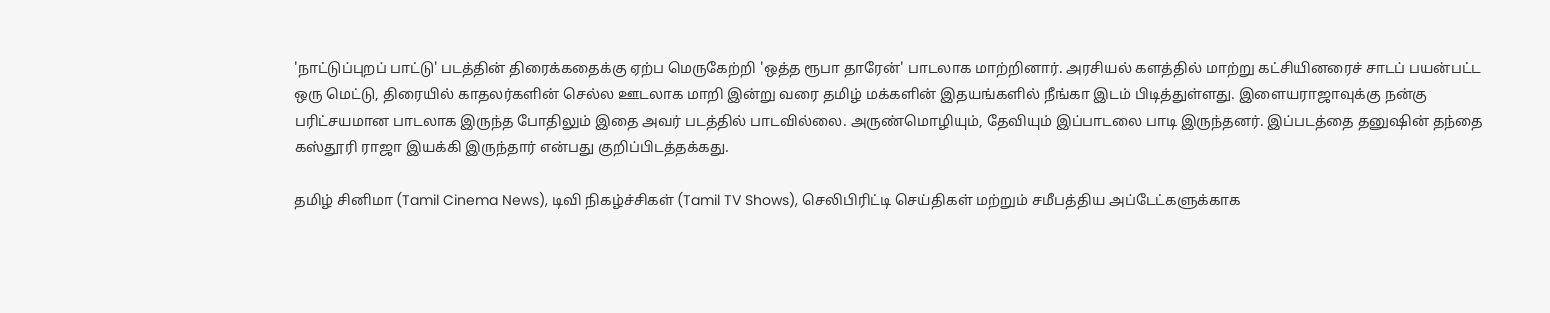'நாட்டுப்புறப் பாட்டு' படத்தின் திரைக்கதைக்கு ஏற்ப மெருகேற்றி 'ஒத்த ரூபா தாரேன்' பாடலாக மாற்றினார். அரசியல் களத்தில் மாற்று கட்சியினரைச் சாடப் பயன்பட்ட ஒரு மெட்டு, திரையில் காதலர்களின் செல்ல ஊடலாக மாறி இன்று வரை தமிழ் மக்களின் இதயங்களில் நீங்கா இடம் பிடித்துள்ளது. இளையராஜாவுக்கு நன்கு பரிட்சயமான பாடலாக இருந்த போதிலும் இதை அவர் படத்தில் பாடவில்லை. அருண்மொழியும், தேவியும் இப்பாடலை பாடி இருந்தனர். இப்படத்தை தனுஷின் தந்தை கஸ்தூரி ராஜா இயக்கி இருந்தார் என்பது குறிப்பிடத்தக்கது.

தமிழ் சினிமா (Tamil Cinema News), டிவி நிகழ்ச்சிகள் (Tamil TV Shows), செலிபிரிட்டி செய்திகள் மற்றும் சமீபத்திய அப்டேட்களுக்காக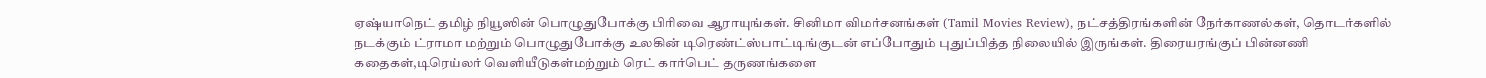ஏஷ்யாநெட் தமிழ் நியூஸின் பொழுதுபோக்கு பிரிவை ஆராயுங்கள். சினிமா விமர்சனங்கள் (Tamil Movies Review), நட்சத்திரங்களின் நேர்காணல்கள், தொடர்களில் நடக்கும் ட்ராமா மற்றும் பொழுதுபோக்கு உலகின் டிரெண்ட்ஸ்பாட்டிங்குடன் எப்போதும் புதுப்பித்த நிலையில் இருங்கள். திரையரங்குப் பின்னணி கதைகள்,டிரெய்லர் வெளியீடுகள்மற்றும் ரெட் கார்பெட் தருணங்களை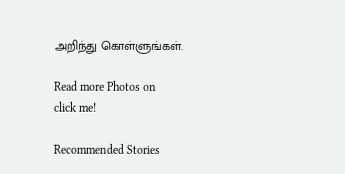அறிந்து கொள்ளுங்கள்.

Read more Photos on
click me!

Recommended Stories